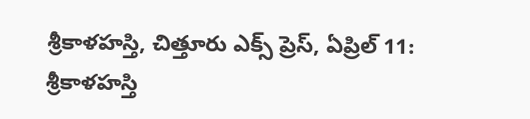శ్రీకాళహస్తి, చిత్తూరు ఎక్స్ ప్రెస్, ఏప్రిల్ 11:
శ్రీకాళహస్తి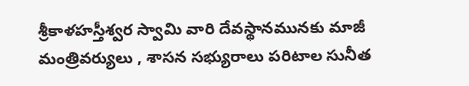శ్రీకాళహస్తీశ్వర స్వామి వారి దేవస్థానమునకు మాజీ మంత్రివర్యులు , శాసన సభ్యురాలు పరిటాల సునీత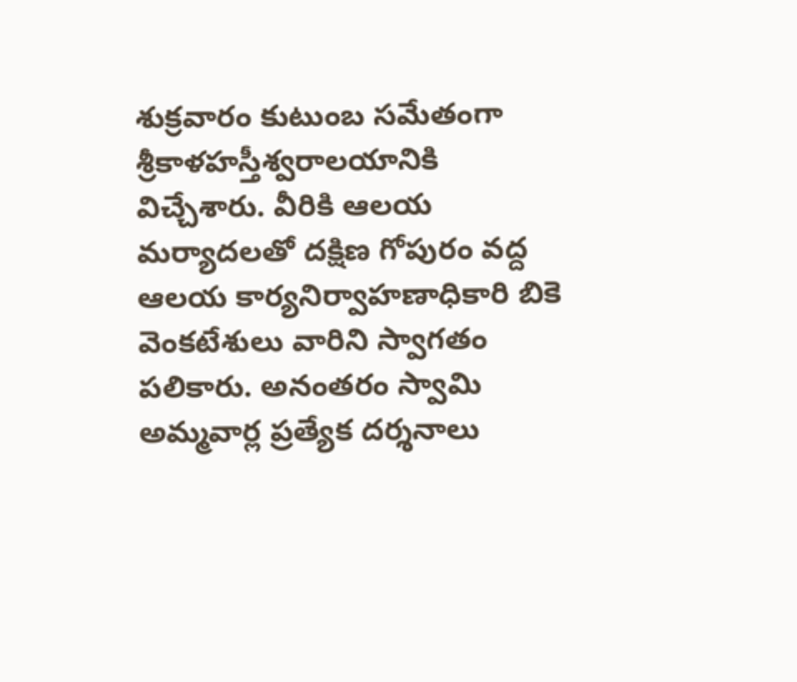శుక్రవారం కుటుంబ సమేతంగా శ్రీకాళహస్తీశ్వరాలయానికి విచ్చేశారు. వీరికి ఆలయ మర్యాదలతో దక్షిణ గోపురం వద్ద ఆలయ కార్యనిర్వాహణాధికారి బికె వెంకటేశులు వారిని స్వాగతం పలికారు. అనంతరం స్వామి అమ్మవార్ల ప్రత్యేక దర్శనాలు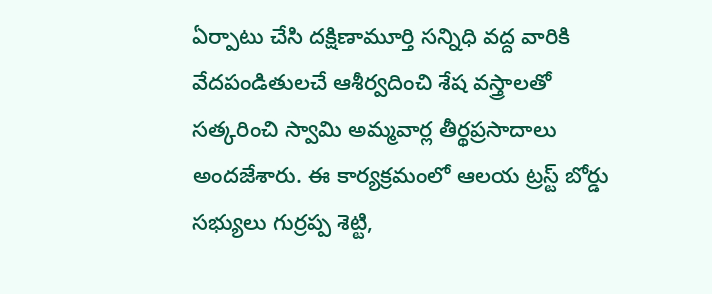ఏర్పాటు చేసి దక్షిణామూర్తి సన్నిధి వద్ద వారికి వేదపండితులచే ఆశీర్వదించి శేష వస్త్రాలతో సత్కరించి స్వామి అమ్మవార్ల తీర్థప్రసాదాలు అందజేశారు. ఈ కార్యక్రమంలో ఆలయ ట్రస్ట్ బోర్డు సభ్యులు గుర్రప్ప శెట్టి,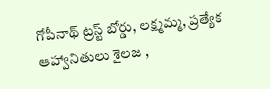గోపీనాథ్ ట్రస్ట్ బోర్డు, లక్ష్మమ్మ, ప్రత్యేక ఆహ్వానితులు శైలజ ,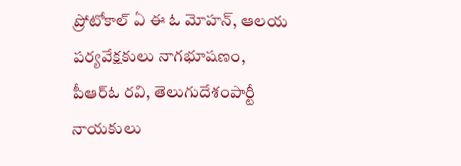ప్రోటోకాల్ ఏ ఈ ఓ మోహన్, ఆలయ పర్యవేక్షకులు నాగభూషణం, పీఆర్ఓ రవి, తెలుగుదేశంపార్టీ నాయకులు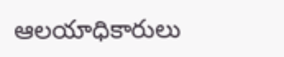ఆలయాధికారులు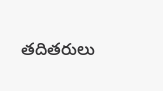తదితరులు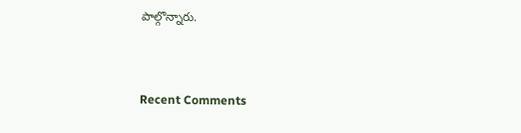పాల్గొన్నారు.


Recent Comments